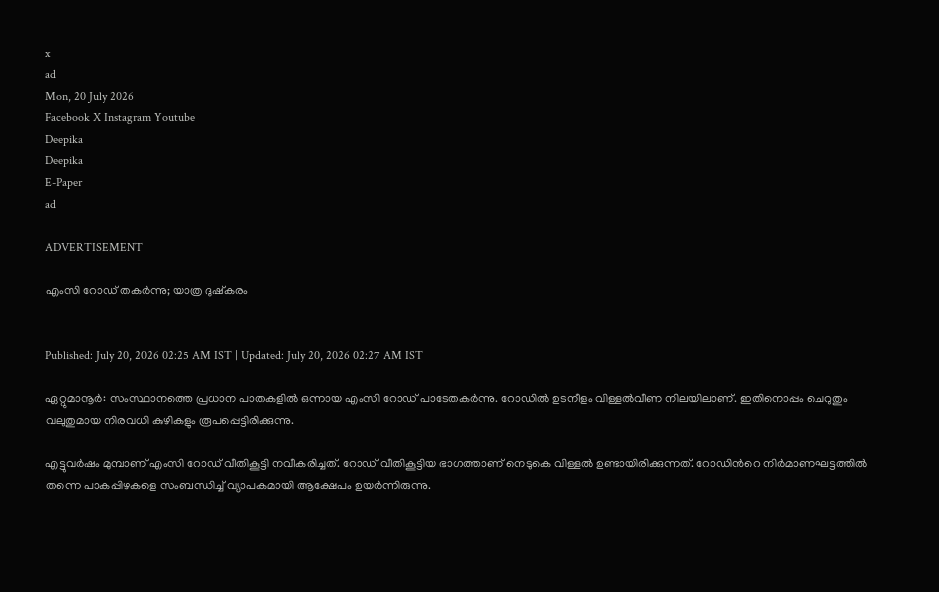x
ad
Mon, 20 July 2026
Facebook X Instagram Youtube
Deepika
Deepika
E-Paper
ad

ADVERTISEMENT

എംസി റോഡ് തകർന്നു; യാത്ര ദുഷ്കരം


Published: July 20, 2026 02:25 AM IST | Updated: July 20, 2026 02:27 AM IST

ഏറ്റുമാനൂർ: സംസ്ഥാനത്തെ പ്രധാന പാതകളിൽ ഒന്നായ എംസി റോഡ് പാടേതകർന്നു. റോഡിൽ ഉടനീളം വിള്ളൽവീണ നിലയിലാണ്. ഇതിനൊപ്പം ചെറുതും വലുതുമായ നിരവധി കുഴികളും രൂപപ്പെട്ടിരിക്കുന്നു.

എട്ടുവർഷം മുമ്പാണ് എംസി റോഡ് വീതികൂട്ടി നവീകരിച്ചത്. റോഡ് വീതികൂട്ടിയ ഭാഗത്താണ് നെടുകെ വിള്ളൽ ഉണ്ടായിരിക്കുന്നത്. റോഡിന്‍റെ നിർമാണഘട്ടത്തിൽ തന്നെ പാകപ്പിഴകളെ സംബന്ധിച്ച് വ്യാപകമായി ആക്ഷേപം ഉയർന്നിരുന്നു.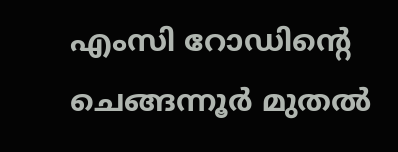എംസി റോഡിന്‍റെ ചെങ്ങന്നൂർ മുതൽ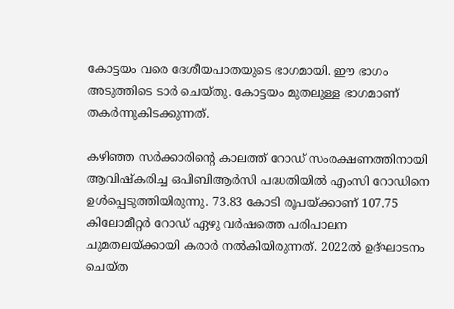കോട്ടയം വരെ ദേശീയപാതയുടെ ഭാഗമായി. ഈ ഭാഗം അടുത്തിടെ ടാർ ചെയ്തു. കോട്ടയം മുതലുള്ള ഭാഗമാണ് തകർന്നുകിടക്കുന്നത്.

കഴിഞ്ഞ സർക്കാരിന്‍റെ കാലത്ത് റോഡ് സംരക്ഷണത്തിനായി ആവിഷ്‌കരിച്ച ഒപിബിആർസി പദ്ധതിയിൽ എംസി റോഡിനെ ഉൾപ്പെടുത്തിയിരുന്നു. 73.83 കോടി രൂപയ്ക്കാണ് 107.75 കിലോമീറ്റർ റോഡ് ഏഴു വർഷത്തെ പരിപാലന ചുമതലയ്ക്കായി കരാർ നൽകിയിരുന്നത്. 2022ൽ ഉദ്ഘാടനം ചെയ്ത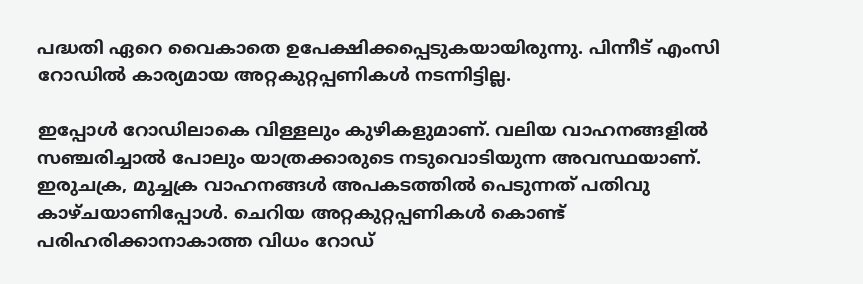പദ്ധതി ഏറെ വൈകാതെ ഉപേക്ഷിക്കപ്പെടുകയായിരുന്നു. പിന്നീട് എംസി റോഡിൽ കാര്യമായ അറ്റകുറ്റപ്പണികൾ നടന്നിട്ടില്ല.

ഇപ്പോൾ റോഡിലാകെ വിള്ളലും കുഴികളുമാണ്. വലിയ വാഹനങ്ങളിൽ സഞ്ചരിച്ചാൽ പോലും യാത്രക്കാരുടെ നടുവൊടിയുന്ന അവസ്ഥയാണ്. ഇരുചക്ര, മുച്ചക്ര വാഹനങ്ങൾ അപകടത്തിൽ പെടുന്നത് പതിവു കാഴ്ചയാണിപ്പോൾ. ചെറിയ അറ്റകുറ്റപ്പണികൾ കൊണ്ട് പരിഹരിക്കാനാകാത്ത വിധം റോഡ്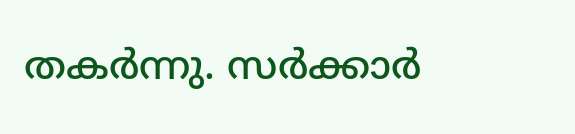തകർന്നു. സർക്കാർ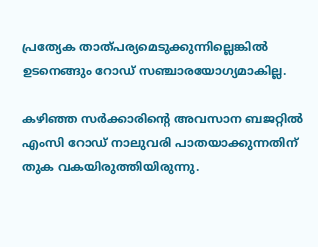പ്രത്യേക താത്പര്യമെടുക്കുന്നില്ലെങ്കിൽ ഉടനെങ്ങും റോഡ് സഞ്ചാരയോഗ്യമാകില്ല.

കഴിഞ്ഞ സർക്കാരിന്‍റെ അവസാന ബജറ്റിൽ എംസി റോഡ് നാലുവരി പാതയാക്കുന്നതിന് തുക വകയിരുത്തിയിരുന്നു.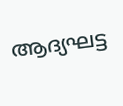ആദ്യഘട്ട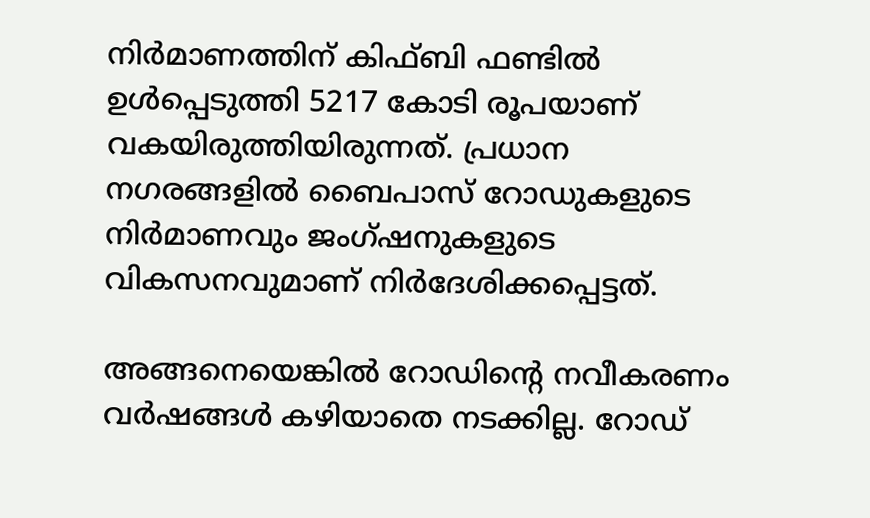നിർമാണത്തിന് കിഫ്ബി ഫണ്ടിൽ ഉൾപ്പെടുത്തി 5217 കോടി രൂപയാണ് വകയിരുത്തിയിരുന്നത്. പ്രധാന നഗരങ്ങളിൽ ബൈപാസ് റോഡുകളുടെ നിർമാണവും ജംഗ്ഷനുകളുടെ വികസനവുമാണ് നിർദേശിക്കപ്പെട്ടത്.

അങ്ങനെയെങ്കിൽ റോഡിന്‍റെ നവീകരണം വർഷങ്ങൾ കഴിയാതെ നടക്കില്ല. റോഡ്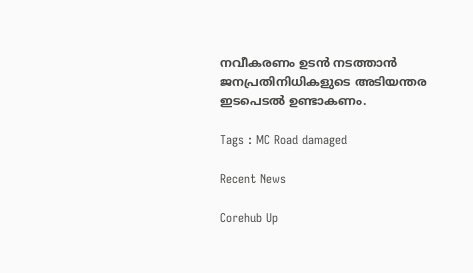നവീകരണം ഉടൻ നടത്താൻ ജനപ്രതിനിധികളുടെ അടിയന്തര ഇടപെടൽ ഉണ്ടാകണം.

Tags : MC Road damaged

Recent News

Corehub Up